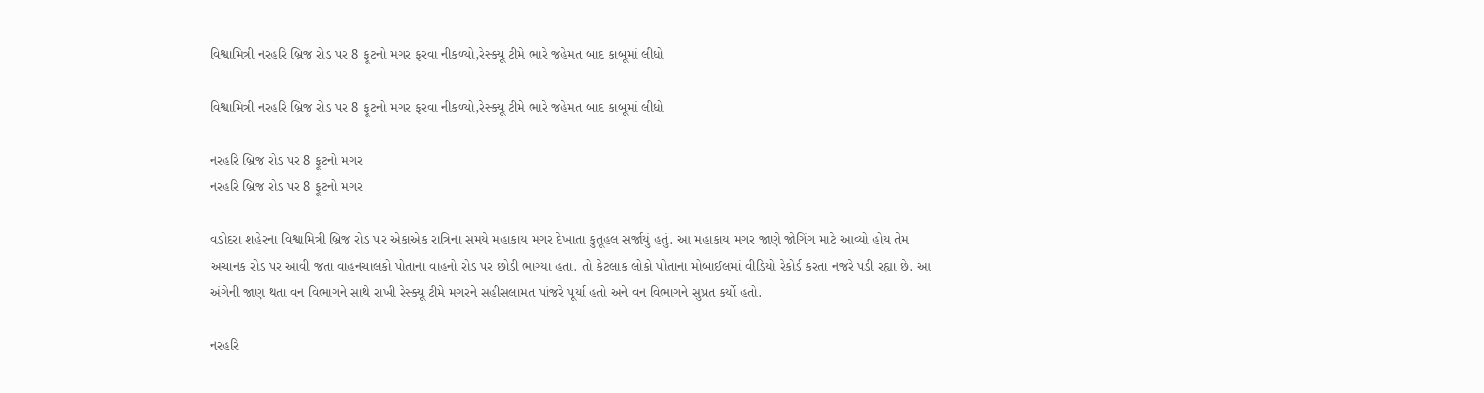વિશ્વામિત્રી નરહરિ બ્રિજ રોડ પર 8 ફૂટનો મગર ફરવા નીકળ્યો,રેસ્ક્યૂ ટીમે ભારે જહેમત બાદ કાબૂમાં લીધો

વિશ્વામિત્રી નરહરિ બ્રિજ રોડ પર 8 ફૂટનો મગર ફરવા નીકળ્યો,રેસ્ક્યૂ ટીમે ભારે જહેમત બાદ કાબૂમાં લીધો

નરહરિ બ્રિજ રોડ પર 8 ફૂટનો મગર
નરહરિ બ્રિજ રોડ પર 8 ફૂટનો મગર

વડોદરા શહેરના વિશ્વામિત્રી બ્રિજ રોડ પર એકાએક રાત્રિના સમયે મહાકાય મગર દેખાતા કુતૂહલ સર્જાયું હતું. આ મહાકાય મગર જાણે જોગિંગ માટે આવ્યો હોય તેમ અચાનક રોડ પર આવી જતા વાહનચાલકો પોતાના વાહનો રોડ પર છોડી ભાગ્યા હતા. તો કેટલાક લોકો પોતાના મોબાઈલમાં વીડિયો રેકોર્ડ કરતા નજરે પડી રહ્યા છે. આ અંગેની જાણ થતા વન વિભાગને સાથે રાખી રેસ્ક્યૂ ટીમે મગરને સહીસલામત પાંજરે પૂર્યા હતો અને વન વિભાગને સુપ્રત કર્યો હતો.

નરહરિ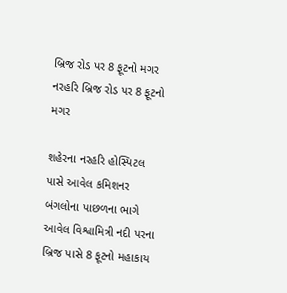બ્રિજ રોડ પર 8 ફૂટનો મગર
નરહરિ બ્રિજ રોડ પર 8 ફૂટનો મગર

શહેરના નરહરિ હોસ્પિટલ પાસે આવેલ કમિશનર બંગલોના પાછળના ભાગે આવેલ વિશ્વામિત્રી નદી પરના બ્રિજ પાસે 8 ફૂટનો મહાકાય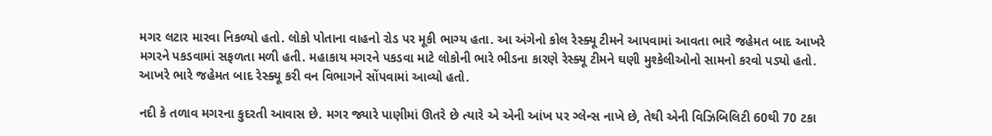મગર લટાર મારવા નિકળ્યો હતો. લોકો પોતાના વાહનો રોડ પર મૂકી ભાગ્ય હતા. આ અંગેનો કોલ રેસ્ક્યૂ ટીમને આપવામાં આવતા ભારે જહેમત બાદ આખરે મગરને પકડવામાં સફળતા મળી હતી. મહાકાય મગરને પકડવા માટે લોકોની ભારે ભીડના કારણે રેસ્ક્યૂ ટીમને ઘણી મુશ્કેલીઓનો સામનો કરવો પડ્યો હતો. આખરે ભારે જહેમત બાદ રેસ્ક્યૂ કરી વન વિભાગને સોંપવામાં આવ્યો હતો.

નદી કે તળાવ મગરના કુદરતી આવાસ છે. મગર જ્યારે પાણીમાં ઊતરે છે ત્યારે એ એની આંખ પર ગ્લેન્સ નાખે છે, તેથી એની વિઝિબિલિટી 60થી 70 ટકા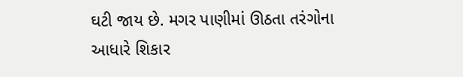ઘટી જાય છે. મગર પાણીમાં ઊઠતા તરંગોના આધારે શિકાર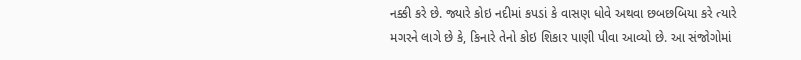નક્કી કરે છે. જ્યારે કોઇ નદીમાં કપડાં કે વાસણ ધોવે અથવા છબછબિયા કરે ત્યારે મગરને લાગે છે કે, કિનારે તેનો કોઇ શિકાર પાણી પીવા આવ્યો છે. આ સંજોગોમાં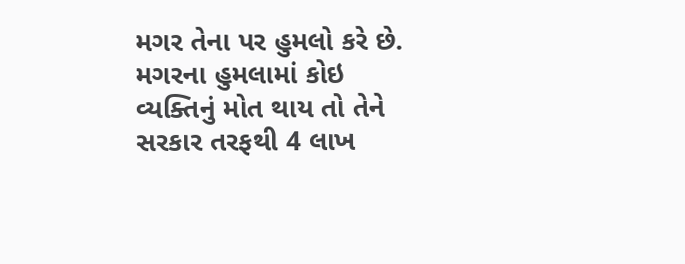મગર તેના પર હુમલો કરે છે. મગરના હુમલામાં કોઇ વ્યક્તિનું મોત થાય તો તેને સરકાર તરફથી 4 લાખ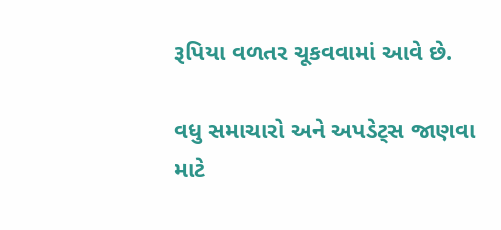રૂપિયા વળતર ચૂકવવામાં આવે છે.

વધુ સમાચારો અને અપડેટ્સ જાણવા માટે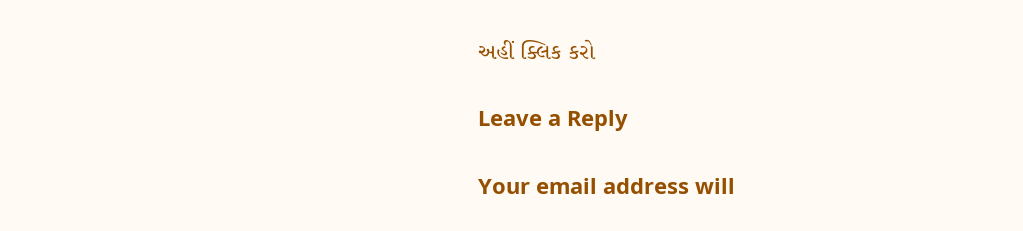અહીં ક્લિક કરો

Leave a Reply

Your email address will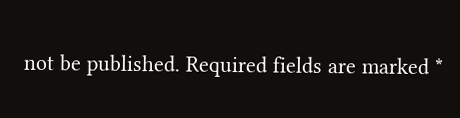not be published. Required fields are marked *